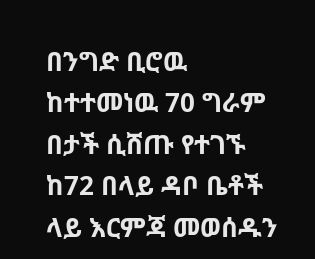በንግድ ቢሮዉ ከተተመነዉ 70 ግራም በታች ሲሸጡ የተገኙ ከ72 በላይ ዳቦ ቤቶች ላይ እርምጃ መወሰዱን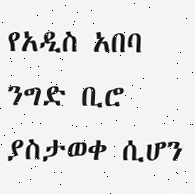የአዲስ አበባ ንግድ ቢሮ ያስታወቀ ሲሆን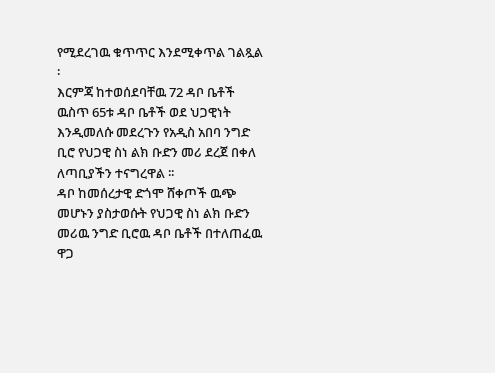የሚደረገዉ ቁጥጥር እንደሚቀጥል ገልጿል ፡
እርምጃ ከተወሰደባቸዉ 72 ዳቦ ቤቶች ዉስጥ 65ቱ ዳቦ ቤቶች ወደ ህጋዊነት እንዲመለሱ መደረጉን የአዲስ አበባ ንግድ ቢሮ የህጋዊ ስነ ልክ ቡድን መሪ ደረጀ በቀለ ለጣቢያችን ተናግረዋል ፡፡
ዳቦ ከመሰረታዊ ድጎሞ ሸቀጦች ዉጭ መሆኑን ያስታወሱት የህጋዊ ስነ ልክ ቡድን መሪዉ ንግድ ቢሮዉ ዳቦ ቤቶች በተለጠፈዉ ዋጋ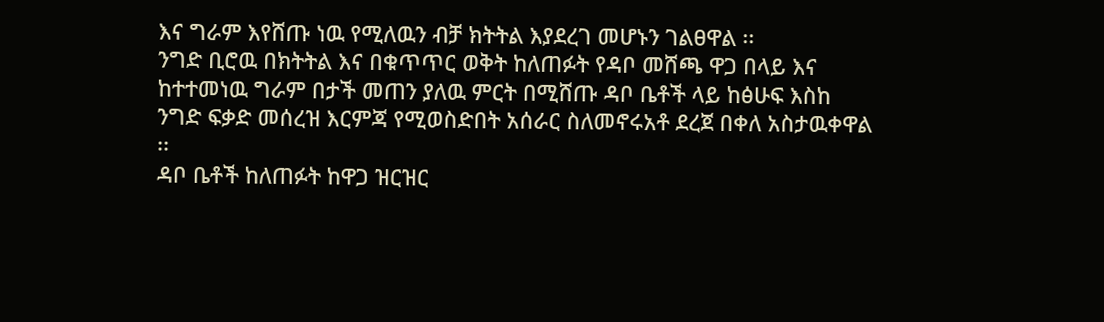እና ግራም እየሸጡ ነዉ የሚለዉን ብቻ ክትትል እያደረገ መሆኑን ገልፀዋል ፡፡
ንግድ ቢሮዉ በክትትል እና በቁጥጥር ወቅት ከለጠፉት የዳቦ መሸጫ ዋጋ በላይ እና ከተተመነዉ ግራም በታች መጠን ያለዉ ምርት በሚሸጡ ዳቦ ቤቶች ላይ ከፅሁፍ እስከ ንግድ ፍቃድ መሰረዝ እርምጃ የሚወስድበት አሰራር ስለመኖሩአቶ ደረጀ በቀለ አስታዉቀዋል ፡፡
ዳቦ ቤቶች ከለጠፉት ከዋጋ ዝርዝር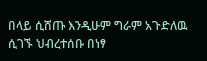በላይ ሲሸጡ እንዲሁም ግራም አጉድለዉ ሲገኙ ህብረተሰቡ በነፃ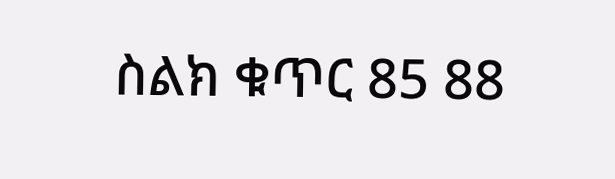ስልክ ቁጥር 85 88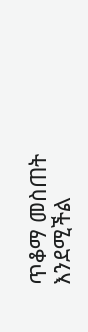ጥቆማ መስጠት እንደሚችል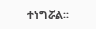ተነግሯል፡፡